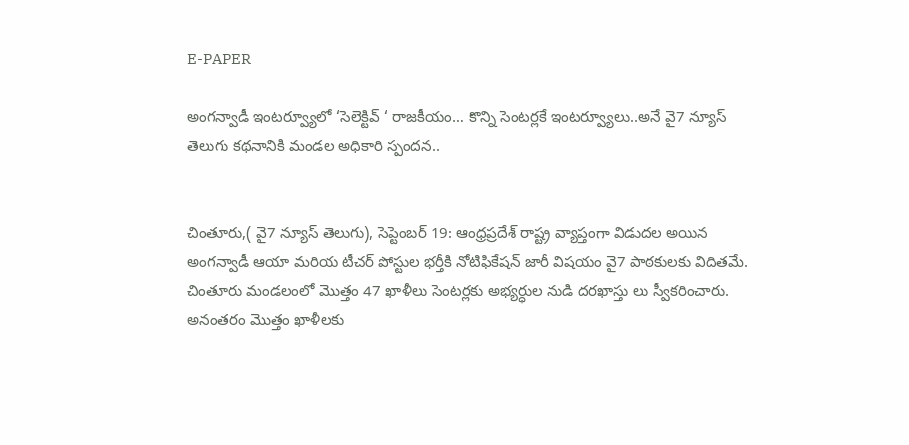E-PAPER

అంగన్వాడీ ఇంటర్వ్యూలో ‘సెలెక్టివ్ ‘ రాజకీయం… కొన్ని సెంటర్లకే ఇంటర్వ్యూలు..అనే వై7 న్యూస్ తెలుగు కథనానికి మండల అధికారి స్పందన..


చింతూరు,( వై7 న్యూస్ తెలుగు), సెప్టెంబర్ 19: ఆంధ్రప్రదేశ్ రాష్ట్ర వ్యాప్తంగా విడుదల అయిన అంగన్వాడీ ఆయా మరియ టీచర్ పోస్టుల భర్తీకి నోటిఫికేషన్ జారీ విషయం వై7 పాఠకులకు విదితమే. చింతూరు మండలంలో మొత్తం 47 ఖాళీలు సెంటర్లకు అభ్యర్ధుల నుడి దరఖాస్తు లు స్వీకరించారు. అనంతరం మొత్తం ఖాళీలకు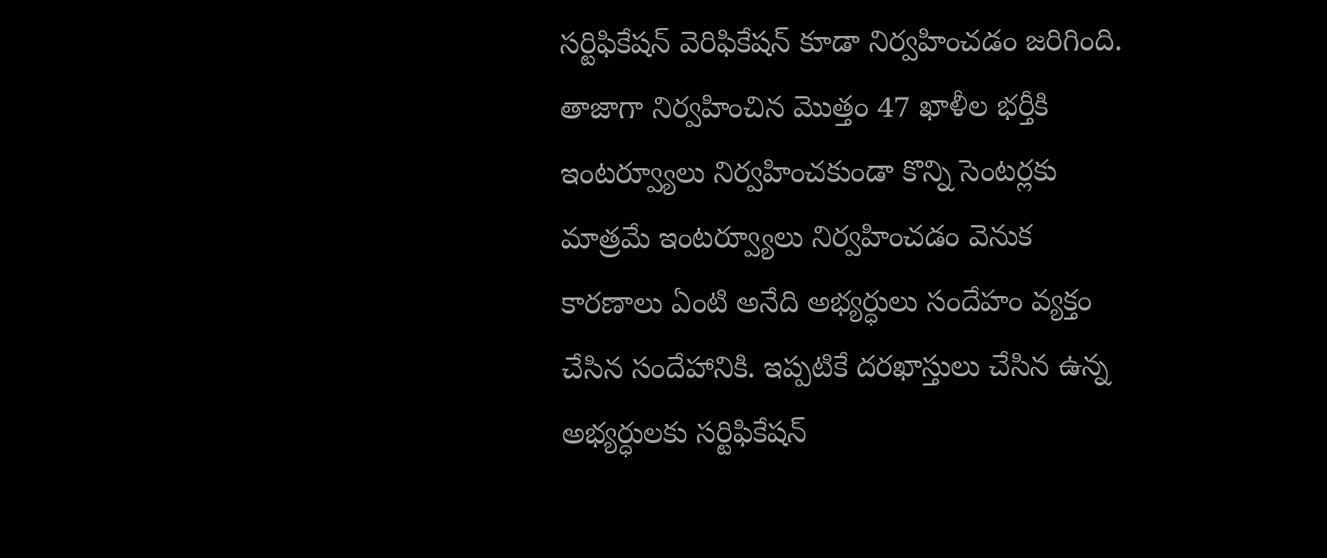సర్టిఫికేషన్ వెరిఫికేషన్ కూడా నిర్వహించడం జరిగింది. తాజాగా నిర్వహించిన మొత్తం 47 ఖాళీల భర్తీకి ఇంటర్వ్యూలు నిర్వహించకుండా కొన్ని సెంటర్లకు మాత్రమే ఇంటర్వ్యూలు నిర్వహించడం వెనుక కారణాలు ఏంటి అనేది అభ్యర్ధులు సందేహం వ్యక్తం చేసిన సందేహానికి. ఇప్పటికే దరఖాస్తులు చేసిన ఉన్న అభ్యర్ధులకు సర్టిఫికేషన్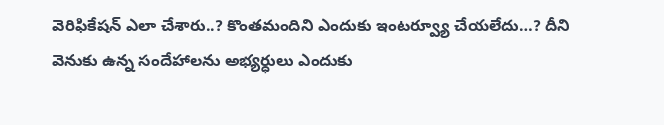వెరిఫికేషన్ ఎలా చేశారు..? కొంతమందిని ఎందుకు ఇంటర్వ్యూ చేయలేదు…? దీని వెనుకు ఉన్న సందేహాలను అభ్యర్ధులు ఎందుకు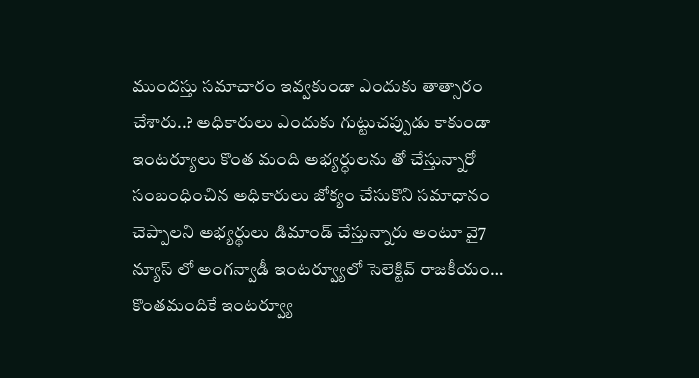ముందస్తు సమాచారం ఇవ్వకుండా ఎందుకు తాత్సారం చేశారు..? అధికారులు ఎందుకు గుట్టుచప్పుడు కాకుండా ఇంటర్యూలు కొంత మంది అభ్యర్ధులను తో చేస్తున్నారో సంబంధించిన అధికారులు జోక్యం చేసుకొని సమాధానం చెప్పాలని అభ్యర్థులు డిమాండ్ చేస్తున్నారు అంటూ వై7 న్యూస్ లో అంగన్వాడీ ఇంటర్వ్యూలో సెలెక్టివ్ రాజకీయం… కొంతమందికే ఇంటర్వ్యూ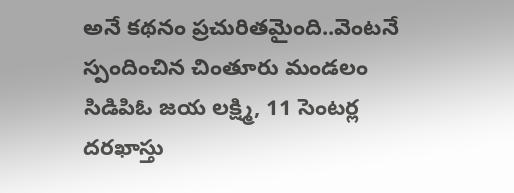అనే కథనం ప్రచురితమైంది..వెంటనే స్పందించిన చింతూరు మండలం సిడిపిఓ జయ లక్ష్మి, 11 సెంటర్ల దరఖాస్తు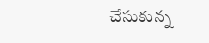చేసుకున్న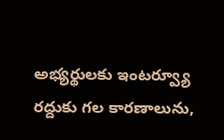అభ్యర్థులకు ఇంటర్వ్యూ రద్దుకు గల కారణాలును,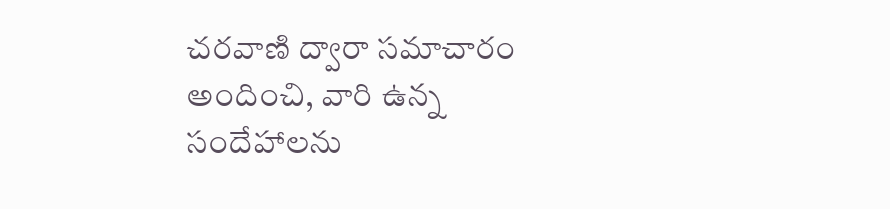చరవాణి ద్వారా సమాచారం అందించి, వారి ఉన్న సందేహాలను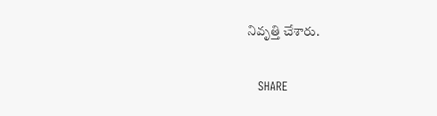నివృత్తి చేశారు.

   SHARE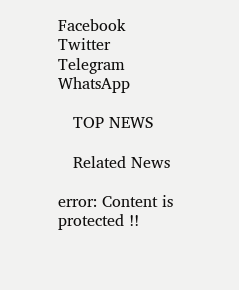Facebook
Twitter
Telegram
WhatsApp

   TOP NEWS

   Related News

error: Content is protected !!